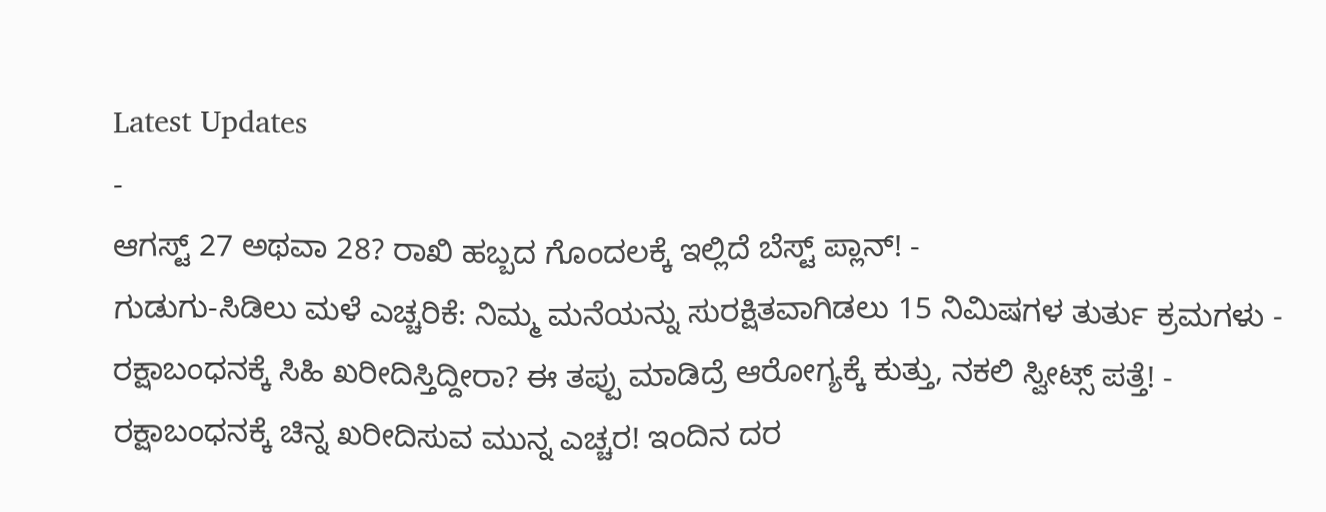Latest Updates
-
ಆಗಸ್ಟ್ 27 ಅಥವಾ 28? ರಾಖಿ ಹಬ್ಬದ ಗೊಂದಲಕ್ಕೆ ಇಲ್ಲಿದೆ ಬೆಸ್ಟ್ ಪ್ಲಾನ್! -
ಗುಡುಗು-ಸಿಡಿಲು ಮಳೆ ಎಚ್ಚರಿಕೆ: ನಿಮ್ಮ ಮನೆಯನ್ನು ಸುರಕ್ಷಿತವಾಗಿಡಲು 15 ನಿಮಿಷಗಳ ತುರ್ತು ಕ್ರಮಗಳು -
ರಕ್ಷಾಬಂಧನಕ್ಕೆ ಸಿಹಿ ಖರೀದಿಸ್ತಿದ್ದೀರಾ? ಈ ತಪ್ಪು ಮಾಡಿದ್ರೆ ಆರೋಗ್ಯಕ್ಕೆ ಕುತ್ತು, ನಕಲಿ ಸ್ವೀಟ್ಸ್ ಪತ್ತೆ! -
ರಕ್ಷಾಬಂಧನಕ್ಕೆ ಚಿನ್ನ ಖರೀದಿಸುವ ಮುನ್ನ ಎಚ್ಚರ! ಇಂದಿನ ದರ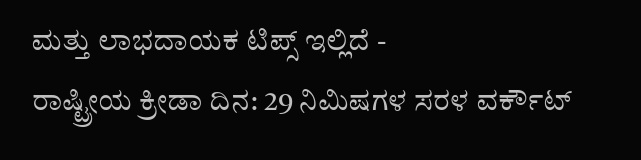ಮತ್ತು ಲಾಭದಾಯಕ ಟಿಪ್ಸ್ ಇಲ್ಲಿದೆ -
ರಾಷ್ಟ್ರೀಯ ಕ್ರೀಡಾ ದಿನ: 29 ನಿಮಿಷಗಳ ಸರಳ ವರ್ಕೌಟ್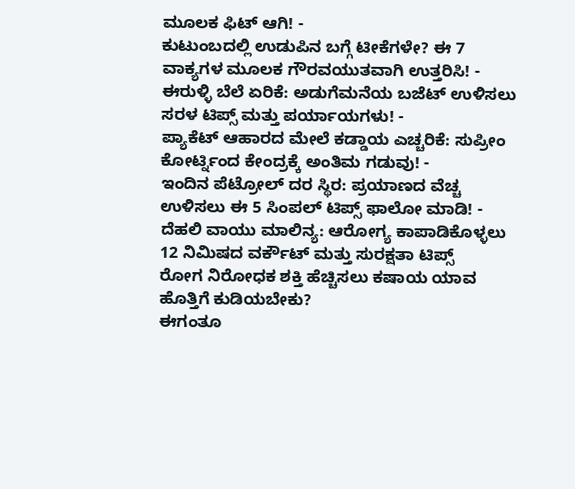ಮೂಲಕ ಫಿಟ್ ಆಗಿ! -
ಕುಟುಂಬದಲ್ಲಿ ಉಡುಪಿನ ಬಗ್ಗೆ ಟೀಕೆಗಳೇ? ಈ 7 ವಾಕ್ಯಗಳ ಮೂಲಕ ಗೌರವಯುತವಾಗಿ ಉತ್ತರಿಸಿ! -
ಈರುಳ್ಳಿ ಬೆಲೆ ಏರಿಕೆ: ಅಡುಗೆಮನೆಯ ಬಜೆಟ್ ಉಳಿಸಲು ಸರಳ ಟಿಪ್ಸ್ ಮತ್ತು ಪರ್ಯಾಯಗಳು! -
ಪ್ಯಾಕೆಟ್ ಆಹಾರದ ಮೇಲೆ ಕಡ್ಡಾಯ ಎಚ್ಚರಿಕೆ: ಸುಪ್ರೀಂ ಕೋರ್ಟ್ನಿಂದ ಕೇಂದ್ರಕ್ಕೆ ಅಂತಿಮ ಗಡುವು! -
ಇಂದಿನ ಪೆಟ್ರೋಲ್ ದರ ಸ್ಥಿರ: ಪ್ರಯಾಣದ ವೆಚ್ಚ ಉಳಿಸಲು ಈ 5 ಸಿಂಪಲ್ ಟಿಪ್ಸ್ ಫಾಲೋ ಮಾಡಿ! -
ದೆಹಲಿ ವಾಯು ಮಾಲಿನ್ಯ: ಆರೋಗ್ಯ ಕಾಪಾಡಿಕೊಳ್ಳಲು 12 ನಿಮಿಷದ ವರ್ಕೌಟ್ ಮತ್ತು ಸುರಕ್ಷತಾ ಟಿಪ್ಸ್
ರೋಗ ನಿರೋಧಕ ಶಕ್ತಿ ಹೆಚ್ಚಿಸಲು ಕಷಾಯ ಯಾವ ಹೊತ್ತಿಗೆ ಕುಡಿಯಬೇಕು?
ಈಗಂತೂ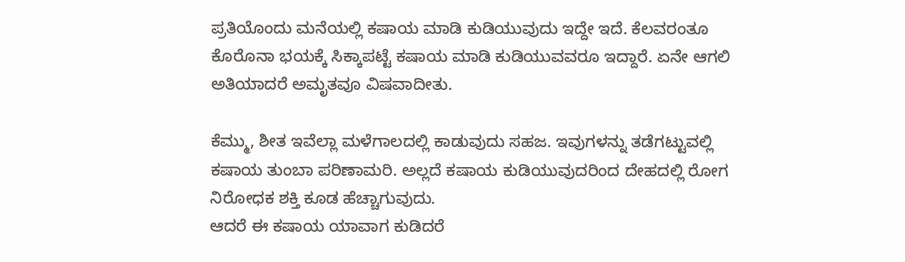ಪ್ರತಿಯೊಂದು ಮನೆಯಲ್ಲಿ ಕಷಾಯ ಮಾಡಿ ಕುಡಿಯುವುದು ಇದ್ದೇ ಇದೆ. ಕೆಲವರಂತೂ ಕೊರೊನಾ ಭಯಕ್ಕೆ ಸಿಕ್ಕಾಪಟ್ಟೆ ಕಷಾಯ ಮಾಡಿ ಕುಡಿಯುವವರೂ ಇದ್ದಾರೆ. ಏನೇ ಆಗಲಿ ಅತಿಯಾದರೆ ಅಮೃತವೂ ವಿಷವಾದೀತು.

ಕೆಮ್ಮು, ಶೀತ ಇವೆಲ್ಲಾ ಮಳೆಗಾಲದಲ್ಲಿ ಕಾಡುವುದು ಸಹಜ. ಇವುಗಳನ್ನು ತಡೆಗಟ್ಟುವಲ್ಲಿ ಕಷಾಯ ತುಂಬಾ ಪರಿಣಾಮರಿ. ಅಲ್ಲದೆ ಕಷಾಯ ಕುಡಿಯುವುದರಿಂದ ದೇಹದಲ್ಲಿ ರೋಗ ನಿರೋಧಕ ಶಕ್ತಿ ಕೂಡ ಹೆಚ್ಚಾಗುವುದು.
ಆದರೆ ಈ ಕಷಾಯ ಯಾವಾಗ ಕುಡಿದರೆ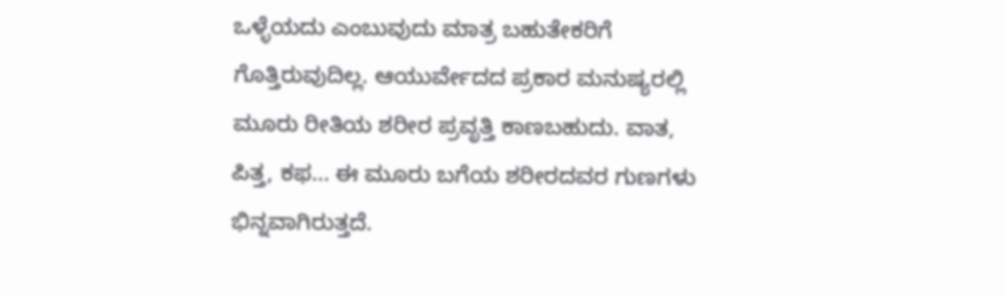ಒಳ್ಳೆಯದು ಎಂಬುವುದು ಮಾತ್ರ ಬಹುತೇಕರಿಗೆ ಗೊತ್ತಿರುವುದಿಲ್ಲ. ಆಯುರ್ವೇದದ ಪ್ರಕಾರ ಮನುಷ್ಯರಲ್ಲಿ ಮೂರು ರೀತಿಯ ಶರೀರ ಪ್ರವೃತ್ತಿ ಕಾಣಬಹುದು. ವಾತ, ಪಿತ್ತ, ಕಫ... ಈ ಮೂರು ಬಗೆಯ ಶರೀರದವರ ಗುಣಗಳು ಭಿನ್ನವಾಗಿರುತ್ತದೆ.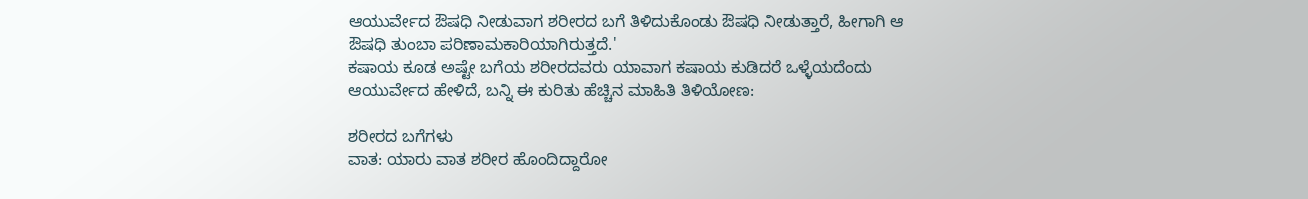ಆಯುರ್ವೇದ ಔಷಧಿ ನೀಡುವಾಗ ಶರೀರದ ಬಗೆ ತಿಳಿದುಕೊಂಡು ಔಷಧಿ ನೀಡುತ್ತಾರೆ, ಹೀಗಾಗಿ ಆ ಔಷಧಿ ತುಂಬಾ ಪರಿಣಾಮಕಾರಿಯಾಗಿರುತ್ತದೆ.'
ಕಷಾಯ ಕೂಡ ಅಷ್ಟೇ ಬಗೆಯ ಶರೀರದವರು ಯಾವಾಗ ಕಷಾಯ ಕುಡಿದರೆ ಒಳ್ಳೆಯದೆಂದು ಆಯುರ್ವೇದ ಹೇಳಿದೆ, ಬನ್ನಿ ಈ ಕುರಿತು ಹೆಚ್ಚಿನ ಮಾಹಿತಿ ತಿಳಿಯೋಣ:

ಶರೀರದ ಬಗೆಗಳು
ವಾತ: ಯಾರು ವಾತ ಶರೀರ ಹೊಂದಿದ್ದಾರೋ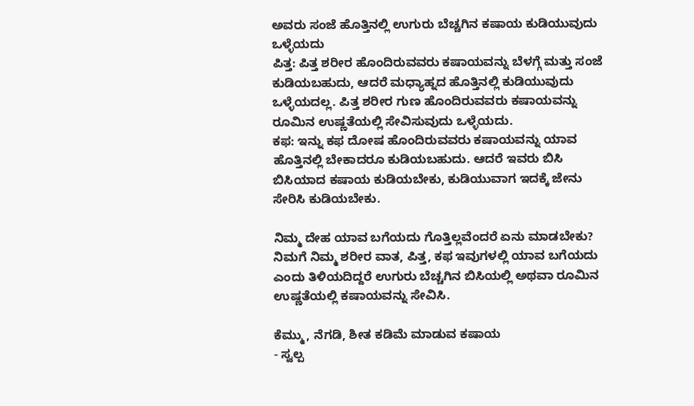ಅವರು ಸಂಜೆ ಹೊತ್ತಿನಲ್ಲಿ ಉಗುರು ಬೆಚ್ಚಗಿನ ಕಷಾಯ ಕುಡಿಯುವುದು ಒಳ್ಳೆಯದು
ಪಿತ್ತ: ಪಿತ್ತ ಶರೀರ ಹೊಂದಿರುವವರು ಕಷಾಯವನ್ನು ಬೆಳಗ್ಗೆ ಮತ್ತು ಸಂಜೆ ಕುಡಿಯಬಹುದು, ಆದರೆ ಮಧ್ಯಾಹ್ನದ ಹೊತ್ತಿನಲ್ಲಿ ಕುಡಿಯುವುದು ಒಳ್ಳೆಯದಲ್ಲ. ಪಿತ್ತ ಶರೀರ ಗುಣ ಹೊಂದಿರುವವರು ಕಷಾಯವನ್ನು ರೂಮಿನ ಉಷ್ಣತೆಯಲ್ಲಿ ಸೇವಿಸುವುದು ಒಳ್ಳೆಯದು.
ಕಫ: ಇನ್ನು ಕಫ ದೋಷ ಹೊಂದಿರುವವರು ಕಷಾಯವನ್ನು ಯಾವ ಹೊತ್ತಿನಲ್ಲಿ ಬೇಕಾದರೂ ಕುಡಿಯಬಹುದು. ಆದರೆ ಇವರು ಬಿಸಿ ಬಿಸಿಯಾದ ಕಷಾಯ ಕುಡಿಯಬೇಕು, ಕುಡಿಯುವಾಗ ಇದಕ್ಕೆ ಜೇನು ಸೇರಿಸಿ ಕುಡಿಯಬೇಕು.

ನಿಮ್ಮ ದೇಹ ಯಾವ ಬಗೆಯದು ಗೊತ್ತಿಲ್ಲವೆಂದರೆ ಏನು ಮಾಡಬೇಕು?
ನಿಮಗೆ ನಿಮ್ಮ ಶರೀರ ವಾತ, ಪಿತ್ತ, ಕಫ ಇವುಗಳಲ್ಲಿ ಯಾವ ಬಗೆಯದು ಎಂದು ತಿಳಿಯದಿದ್ದರೆ ಉಗುರು ಬೆಚ್ಚಗಿನ ಬಿಸಿಯಲ್ಲಿ ಅಥವಾ ರೂಮಿನ ಉಷ್ಣತೆಯಲ್ಲಿ ಕಷಾಯವನ್ನು ಸೇವಿಸಿ.

ಕೆಮ್ಮು, ನೆಗಡಿ, ಶೀತ ಕಡಿಮೆ ಮಾಡುವ ಕಷಾಯ
- ಸ್ವಲ್ಪ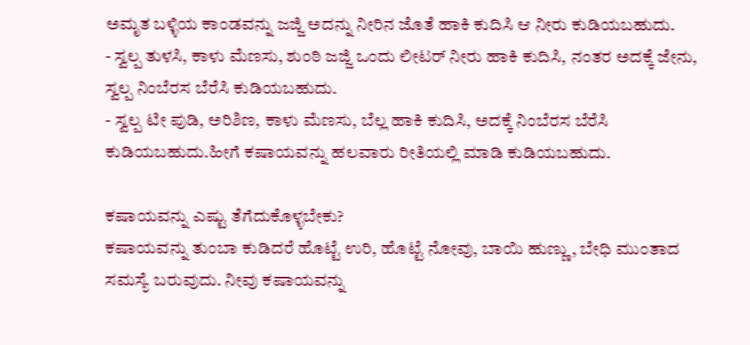ಅಮೃತ ಬಳ್ಳಿಯ ಕಾಂಡವನ್ನು ಜಜ್ಜಿ ಅದನ್ನು ನೀರಿನ ಜೊತೆ ಹಾಕಿ ಕುದಿಸಿ ಆ ನೀರು ಕುಡಿಯಬಹುದು.
- ಸ್ವಲ್ಪ ತುಳಸಿ, ಕಾಳು ಮೆಣಸು, ಶುಂಠಿ ಜಜ್ಜಿ ಒಂದು ಲೀಟರ್ ನೀರು ಹಾಕಿ ಕುದಿಸಿ, ನಂತರ ಅದಕ್ಕೆ ಜೇನು, ಸ್ವಲ್ಪ ನಿಂಬೆರಸ ಬೆರೆಸಿ ಕುಡಿಯಬಹುದು.
- ಸ್ವಲ್ಪ ಟೀ ಪುಡಿ, ಅರಿಶಿಣ, ಕಾಳು ಮೆಣಸು, ಬೆಲ್ಲ ಹಾಕಿ ಕುದಿಸಿ, ಅದಕ್ಕೆ ನಿಂಬೆರಸ ಬೆರೆಸಿ ಕುಡಿಯಬಹುದು.ಹೀಗೆ ಕಷಾಯವನ್ನು ಹಲವಾರು ರೀತಿಯಲ್ಲಿ ಮಾಡಿ ಕುಡಿಯಬಹುದು.

ಕಷಾಯವನ್ನು ಎಷ್ಟು ತೆಗೆದುಕೊಳ್ಳಬೇಕು?
ಕಷಾಯವನ್ನು ತುಂಬಾ ಕುಡಿದರೆ ಹೊಟ್ಟೆ ಉರಿ, ಹೊಟ್ಟೆ ನೋವು, ಬಾಯಿ ಹುಣ್ಣು, ಬೇಧಿ ಮುಂತಾದ ಸಮಸ್ಯೆ ಬರುವುದು. ನೀವು ಕಷಾಯವನ್ನು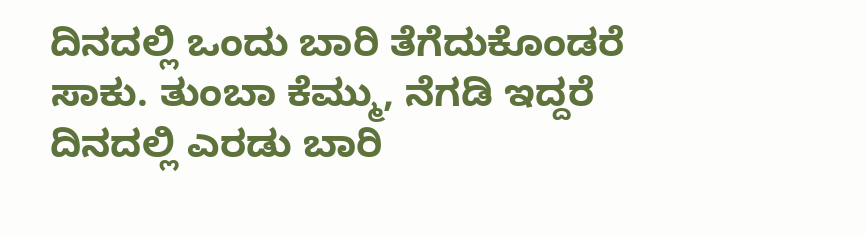ದಿನದಲ್ಲಿ ಒಂದು ಬಾರಿ ತೆಗೆದುಕೊಂಡರೆ ಸಾಕು. ತುಂಬಾ ಕೆಮ್ಮು, ನೆಗಡಿ ಇದ್ದರೆ ದಿನದಲ್ಲಿ ಎರಡು ಬಾರಿ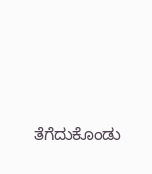ತೆಗೆದುಕೊಂಡು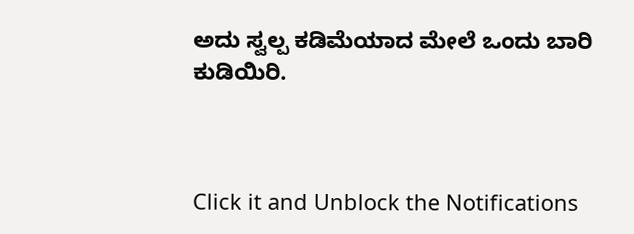ಅದು ಸ್ವಲ್ಪ ಕಡಿಮೆಯಾದ ಮೇಲೆ ಒಂದು ಬಾರಿ ಕುಡಿಯಿರಿ.



Click it and Unblock the Notifications